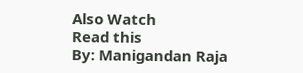Also Watch
Read this
By: Manigandan Raja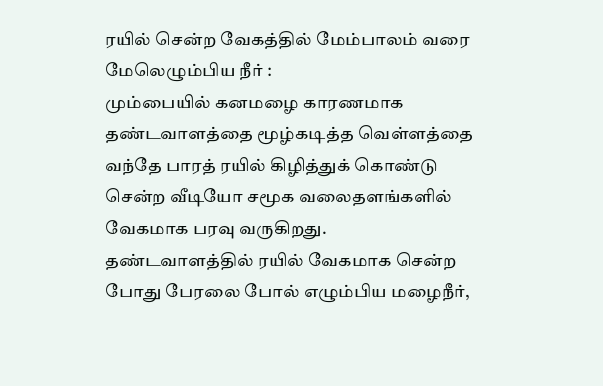ரயில் சென்ற வேகத்தில் மேம்பாலம் வரை மேலெழும்பிய நீர் :
மும்பையில் கனமழை காரணமாக தண்டவாளத்தை மூழ்கடித்த வெள்ளத்தை வந்தே பாரத் ரயில் கிழித்துக் கொண்டு சென்ற வீடியோ சமூக வலைதளங்களில் வேகமாக பரவு வருகிறது.
தண்டவாளத்தில் ரயில் வேகமாக சென்ற போது பேரலை போல் எழும்பிய மழைநீர்,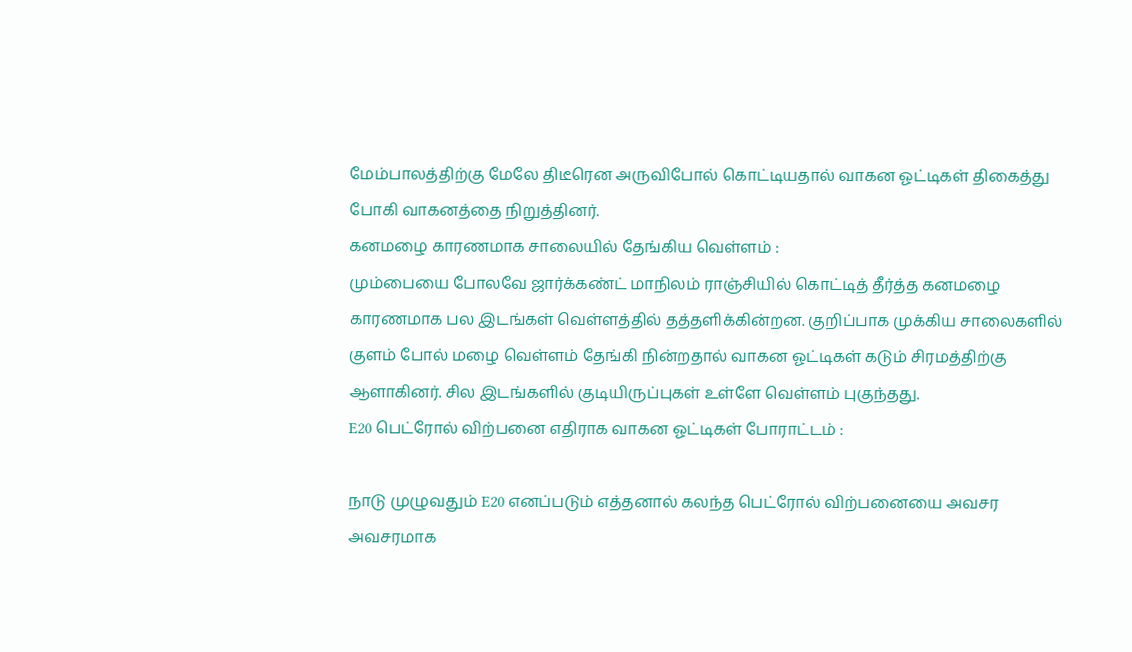மேம்பாலத்திற்கு மேலே திடீரென அருவிபோல் கொட்டியதால் வாகன ஓட்டிகள் திகைத்து போகி வாகனத்தை நிறுத்தினர்.
கனமழை காரணமாக சாலையில் தேங்கிய வெள்ளம் :
மும்பையை போலவே ஜார்க்கண்ட் மாநிலம் ராஞ்சியில் கொட்டித் தீர்த்த கனமழை காரணமாக பல இடங்கள் வெள்ளத்தில் தத்தளிக்கின்றன. குறிப்பாக முக்கிய சாலைகளில் குளம் போல் மழை வெள்ளம் தேங்கி நின்றதால் வாகன ஓட்டிகள் கடும் சிரமத்திற்கு ஆளாகினர். சில இடங்களில் குடியிருப்புகள் உள்ளே வெள்ளம் புகுந்தது.
E20 பெட்ரோல் விற்பனை எதிராக வாகன ஓட்டிகள் போராட்டம் :

நாடு முழுவதும் E20 எனப்படும் எத்தனால் கலந்த பெட்ரோல் விற்பனையை அவசர அவசரமாக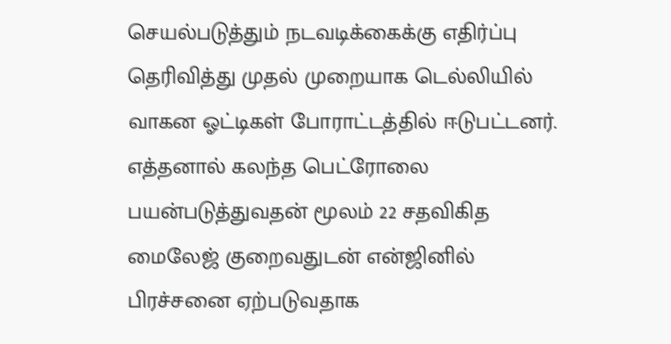செயல்படுத்தும் நடவடிக்கைக்கு எதிர்ப்பு தெரிவித்து முதல் முறையாக டெல்லியில் வாகன ஓட்டிகள் போராட்டத்தில் ஈடுபட்டனர்.
எத்தனால் கலந்த பெட்ரோலை பயன்படுத்துவதன் மூலம் 22 சதவிகித மைலேஜ் குறைவதுடன் என்ஜினில் பிரச்சனை ஏற்படுவதாக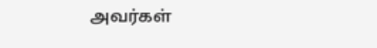அவர்கள்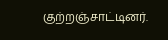குற்றஞ்சாட்டினர்.